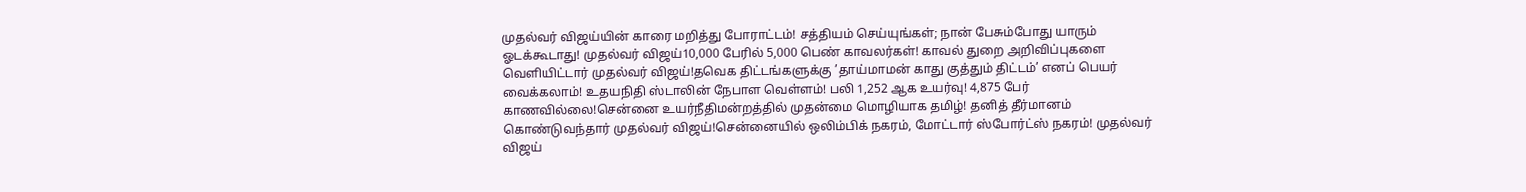முதல்வர் விஜய்யின் காரை மறித்து போராட்டம்! சத்தியம் செய்யுங்கள்; நான் பேசும்போது யாரும் ஓடக்கூடாது! முதல்வர் விஜய்10,000 பேரில் 5,000 பெண் காவலர்கள்! காவல் துறை அறிவிப்புகளை வெளியிட்டார் முதல்வர் விஜய்!தவெக திட்டங்களுக்கு ’தாய்மாமன் காது குத்தும் திட்டம்’ எனப் பெயர் வைக்கலாம்! உதயநிதி ஸ்டாலின் நேபாள வெள்ளம்! பலி 1,252 ஆக உயர்வு! 4,875 பேர் காணவில்லை!சென்னை உயர்நீதிமன்றத்தில் முதன்மை மொழியாக தமிழ்! தனித் தீர்மானம் கொண்டுவந்தார் முதல்வர் விஜய்!சென்னையில் ஒலிம்பிக் நகரம், மோட்டார் ஸ்போர்ட்ஸ் நகரம்! முதல்வர் விஜய்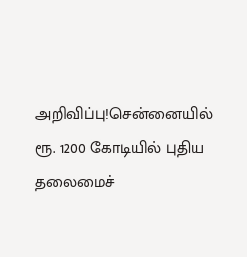அறிவிப்பு!சென்னையில் ரூ. 1200 கோடியில் புதிய தலைமைச்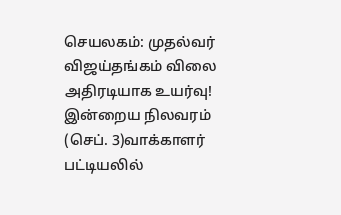செயலகம்: முதல்வர் விஜய்தங்கம் விலை அதிரடியாக உயர்வு! இன்றைய நிலவரம் (செப். 3)வாக்காளர் பட்டியலில்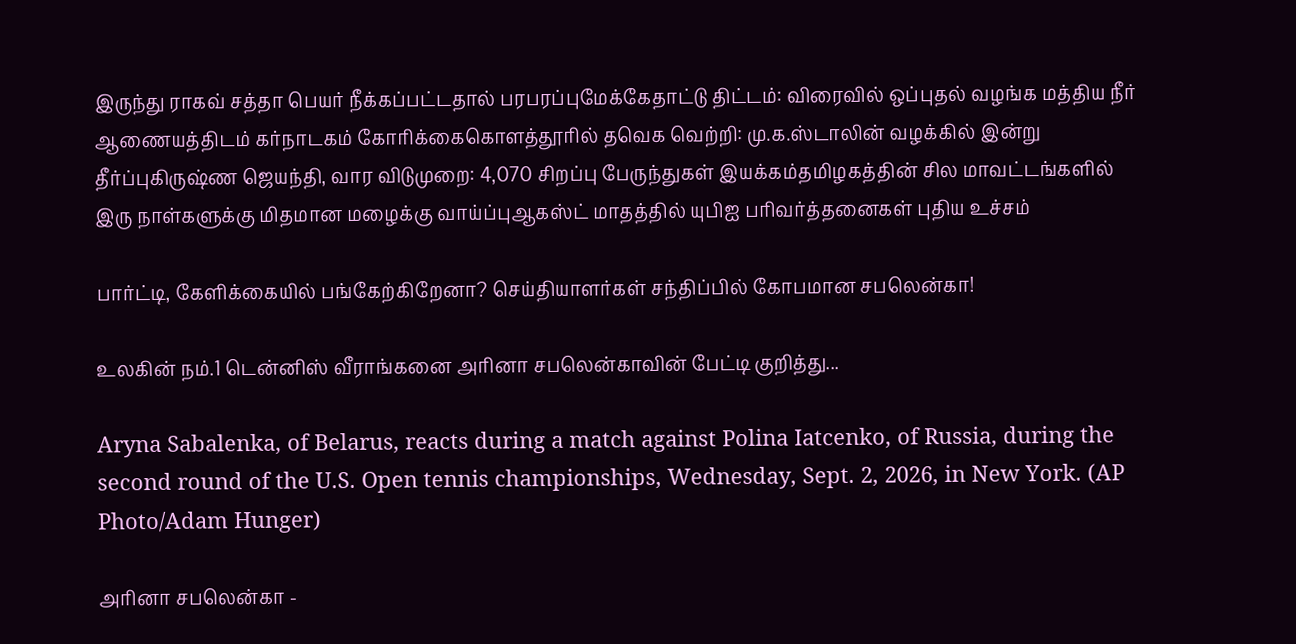இருந்து ராகவ் சத்தா பெயர் நீக்கப்பட்டதால் பரபரப்புமேக்கேதாட்டு திட்டம்: விரைவில் ஒப்புதல் வழங்க மத்திய நீர் ஆணையத்திடம் கர்நாடகம் கோரிக்கைகொளத்தூரில் தவெக வெற்றி: மு.க.ஸ்டாலின் வழக்கில் இன்று தீர்ப்புகிருஷ்ண ஜெயந்தி, வார விடுமுறை: 4,070 சிறப்பு பேருந்துகள் இயக்கம்தமிழகத்தின் சில மாவட்டங்களில் இரு நாள்களுக்கு மிதமான மழைக்கு வாய்ப்புஆகஸ்ட் மாதத்தில் யுபிஐ பரிவர்த்தனைகள் புதிய உச்சம்

பார்ட்டி, கேளிக்கையில் பங்கேற்கிறேனா? செய்தியாளர்கள் சந்திப்பில் கோபமான சபலென்கா!

உலகின் நம்.1 டென்னிஸ் வீராங்கனை அரினா சபலென்காவின் பேட்டி குறித்து...

Aryna Sabalenka, of Belarus, reacts during a match against Polina Iatcenko, of Russia, during the second round of the U.S. Open tennis championships, Wednesday, Sept. 2, 2026, in New York. (AP Photo/Adam Hunger)

அரினா சபலென்கா -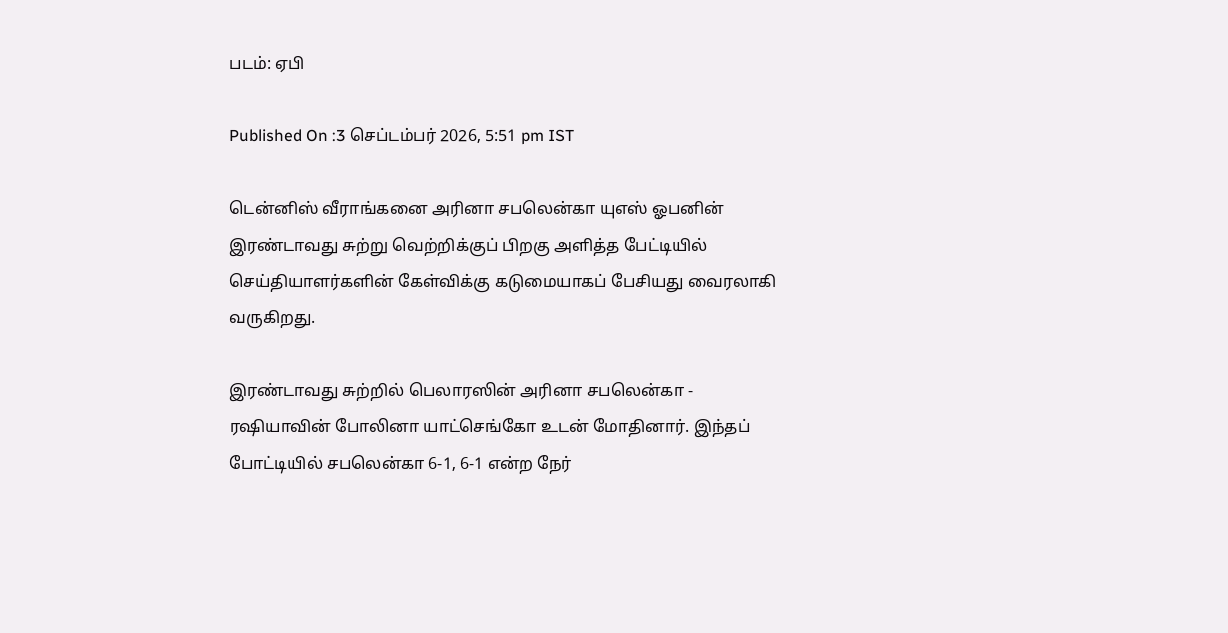படம்: ஏபி

Published On :3 செப்டம்பர் 2026, 5:51 pm IST

டென்னிஸ் வீராங்கனை அரினா சபலென்கா யுஎஸ் ஓபனின் இரண்டாவது சுற்று வெற்றிக்குப் பிறகு அளித்த பேட்டியில் செய்தியாளர்களின் கேள்விக்கு கடுமையாகப் பேசியது வைரலாகி வருகிறது.

இரண்டாவது சுற்றில் பெலாரஸின் அரினா சபலென்கா - ரஷியாவின் போலினா யாட்செங்கோ உடன் மோதினார். இந்தப் போட்டியில் சபலென்கா 6-1, 6-1 என்ற நேர்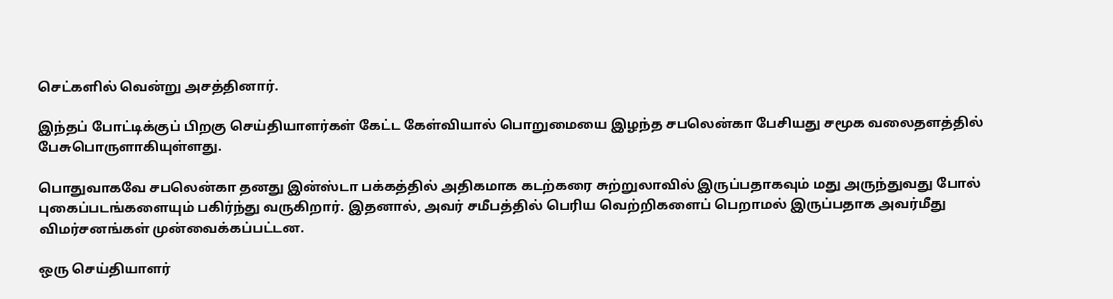செட்களில் வென்று அசத்தினார்.

இந்தப் போட்டிக்குப் பிறகு செய்தியாளர்கள் கேட்ட கேள்வியால் பொறுமையை இழந்த சபலென்கா பேசியது சமூக வலைதளத்தில் பேசுபொருளாகியுள்ளது.

பொதுவாகவே சபலென்கா தனது இன்ஸ்டா பக்கத்தில் அதிகமாக கடற்கரை சுற்றுலாவில் இருப்பதாகவும் மது அருந்துவது போல் புகைப்படங்களையும் பகிர்ந்து வருகிறார். இதனால், அவர் சமீபத்தில் பெரிய வெற்றிகளைப் பெறாமல் இருப்பதாக அவர்மீது விமர்சனங்கள் முன்வைக்கப்பட்டன.

ஒரு செய்தியாளர்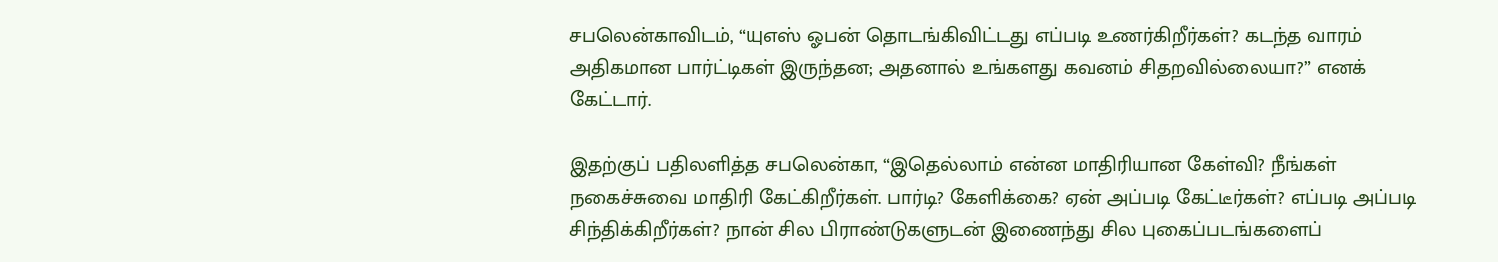சபலென்காவிடம், “யுஎஸ் ஓபன் தொடங்கிவிட்டது எப்படி உணர்கிறீர்கள்? கடந்த வாரம் அதிகமான பார்ட்டிகள் இருந்தன; அதனால் உங்களது கவனம் சிதறவில்லையா?” எனக் கேட்டார்.

இதற்குப் பதிலளித்த சபலென்கா, “இதெல்லாம் என்ன மாதிரியான கேள்வி? நீங்கள் நகைச்சுவை மாதிரி கேட்கிறீர்கள். பார்டி? கேளிக்கை? ஏன் அப்படி கேட்டீர்கள்? எப்படி அப்படி சிந்திக்கிறீர்கள்? நான் சில பிராண்டுகளுடன் இணைந்து சில புகைப்படங்களைப்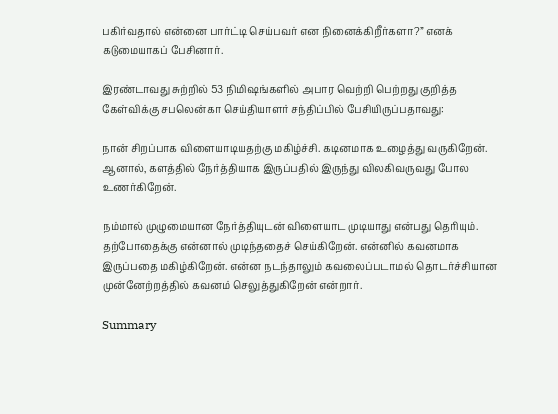பகிர்வதால் என்னை பார்ட்டி செய்பவர் என நினைக்கிறீர்களா?” எனக் கடுமையாகப் பேசினார்.

இரண்டாவது சுற்றில் 53 நிமிஷங்களில் அபார வெற்றி பெற்றது குறித்த கேள்விக்கு சபலென்கா செய்தியாளர் சந்திப்பில் பேசியிருப்பதாவது:

நான் சிறப்பாக விளையாடியதற்கு மகிழ்ச்சி. கடினமாக உழைத்து வருகிறேன். ஆனால், களத்தில் நேர்த்தியாக இருப்பதில் இருந்து விலகிவருவது போல உணர்கிறேன்.

நம்மால் முழுமையான நேர்த்தியுடன் விளையாட முடியாது என்பது தெரியும். தற்போதைக்கு என்னால் முடிந்ததைச் செய்கிறேன். என்னில் கவனமாக இருப்பதை மகிழ்கிறேன். என்ன நடந்தாலும் கவலைப்படாமல் தொடர்ச்சியான முன்னேற்றத்தில் கவனம் செலுத்துகிறேன் என்றார்.

Summary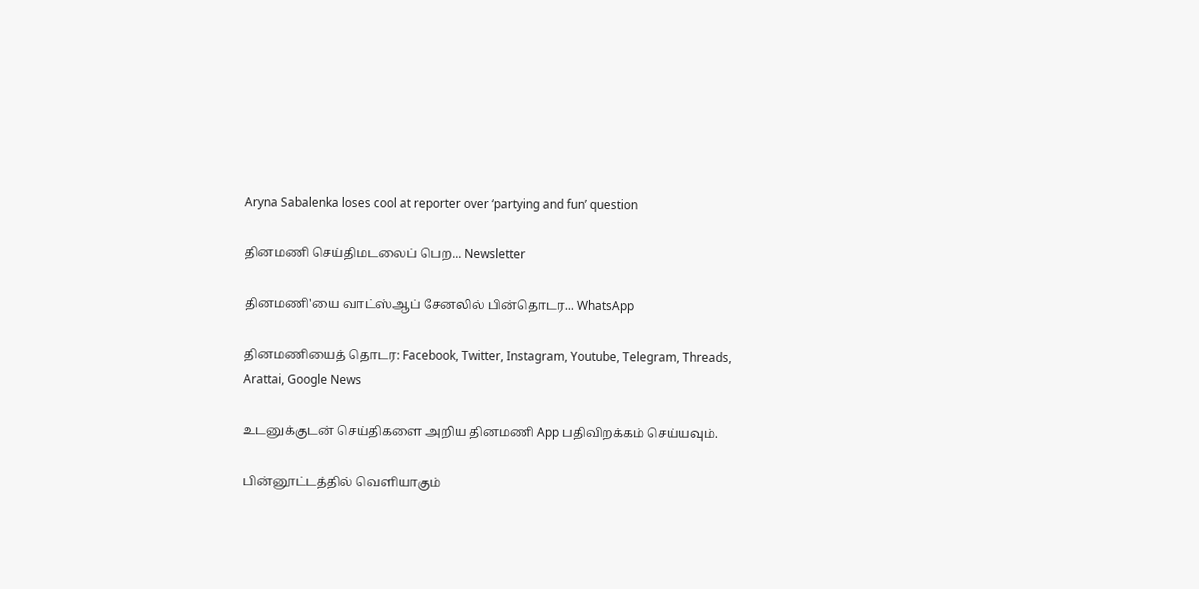Aryna Sabalenka loses cool at reporter over ‘partying and fun’ question

தினமணி செய்திமடலைப் பெற... Newsletter

தினமணி'யை வாட்ஸ்ஆப் சேனலில் பின்தொடர... WhatsApp

தினமணியைத் தொடர: Facebook, Twitter, Instagram, Youtube, Telegram, Threads, Arattai, Google News

உடனுக்குடன் செய்திகளை அறிய தினமணி App பதிவிறக்கம் செய்யவும்.

பின்னூட்டத்தில் வெளியாகும்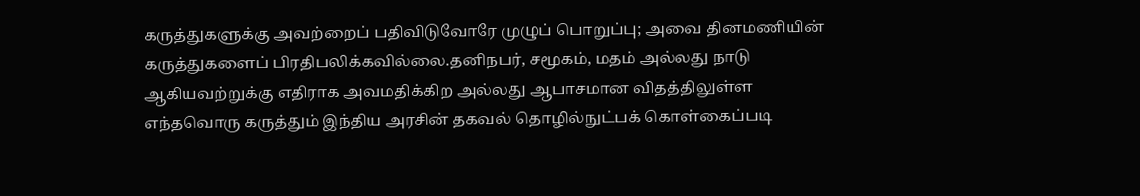கருத்துகளுக்கு அவற்றைப் பதிவிடுவோரே முழுப் பொறுப்பு; அவை தினமணியின் கருத்துகளைப் பிரதிபலிக்கவில்லை.தனிநபர், சமூகம், மதம் அல்லது நாடு ஆகியவற்றுக்கு எதிராக அவமதிக்கிற அல்லது ஆபாசமான விதத்திலுள்ள எந்தவொரு கருத்தும் இந்திய அரசின் தகவல் தொழில்நுட்பக் கொள்கைப்படி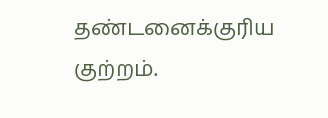தண்டனைக்குரிய குற்றம்.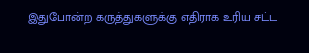இதுபோன்ற கருத்துகளுக்கு எதிராக உரிய சட்ட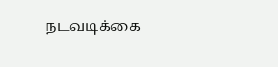நடவடிக்கை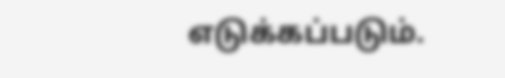எடுக்கப்படும்.